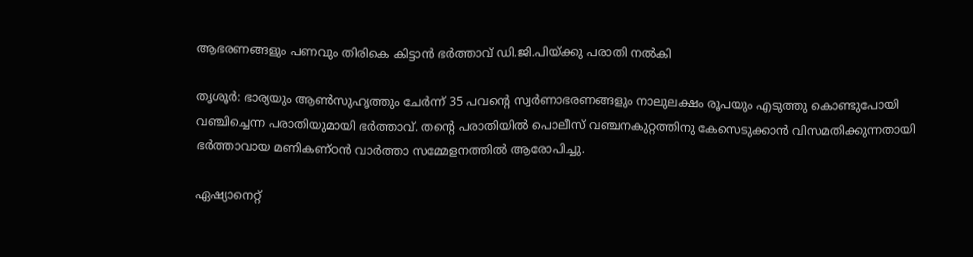ആഭരണങ്ങളും പണവും തിരികെ കിട്ടാന്‍ ഭര്‍ത്താവ് ഡി.ജി.പിയ്ക്കു പരാതി നല്‍കി

തൃശൂര്‍: ഭാര്യയും ആൺസുഹൃത്തും ചേര്‍ന്ന് 35 പവന്റെ സ്വര്‍ണാഭരണങ്ങളും നാലുലക്ഷം രൂപയും എടുത്തു കൊണ്ടുപോയി വഞ്ചിച്ചെന്ന പരാതിയുമായി ഭര്‍ത്താവ്. തന്റെ പരാതിയില്‍ പൊലീസ് വഞ്ചനകുറ്റത്തിനു കേസെടുക്കാന്‍ വിസമതിക്കുന്നതായി ഭര്‍ത്താവായ മണികണ്ഠന്‍ വാ‍ര്‍ത്താ സമ്മേളനത്തില്‍ ആരോപിച്ചു.

ഏഷ്യാനെറ്റ്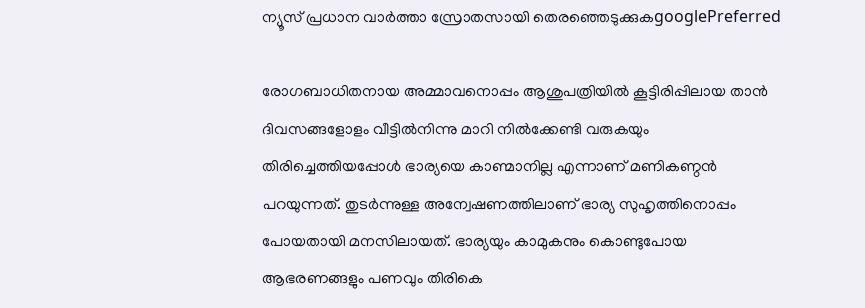ന്യൂസ് പ്രധാന വാർത്താ സ്രോതസായി തെരഞ്ഞെടുക്കുകgooglePreferred

രോഗബാധിതനായ അമ്മാവനൊപ്പം ആശുപത്രിയില്‍ കൂട്ടിരിപ്പിലായ താന്‍ ദിവസങ്ങളോളം വീട്ടില്‍നിന്നു മാറി നില്‍ക്കേണ്ടി വരുകയും തിരിച്ചെത്തിയപ്പോള്‍ ഭാര്യയെ കാണ്മാനില്ല എന്നാണ് മണികണ്ഠന്‍ പറയുന്നത്. തുടര്‍ന്നുള്ള അന്വേഷണത്തിലാണ് ഭാര്യ സുഹൃത്തിനൊപ്പം പോയതായി മനസിലായത്. ഭാര്യയും കാമുകനും കൊണ്ടുപോയ ആഭരണങ്ങളും പണവും തിരികെ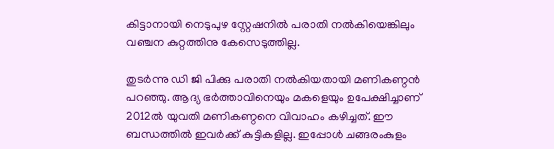കിട്ടാനായി നെടുപുഴ സ്റ്റേഷനില്‍ പരാതി നല്‍കിയെങ്കിലും വഞ്ചന കുറ്റത്തിനു കേസെടുത്തില്ല.

തുടര്‍ന്നു ഡി ജി പിക്കു പരാതി നല്‍കിയതായി മണികണ്ഠന്‍ പറഞ്ഞു. ആദ്യ ഭര്‍ത്താവിനെയും മകളെയും ഉപേക്ഷിച്ചാണ് 2012ല്‍ യുവതി മണികണ്ഠനെ വിവാഹം കഴിച്ചത്. ഈ ബന്ധത്തില്‍ ഇവര്‍ക്ക് കുട്ടികളില്ല. ഇപ്പോള്‍ ചങ്ങരംകുളം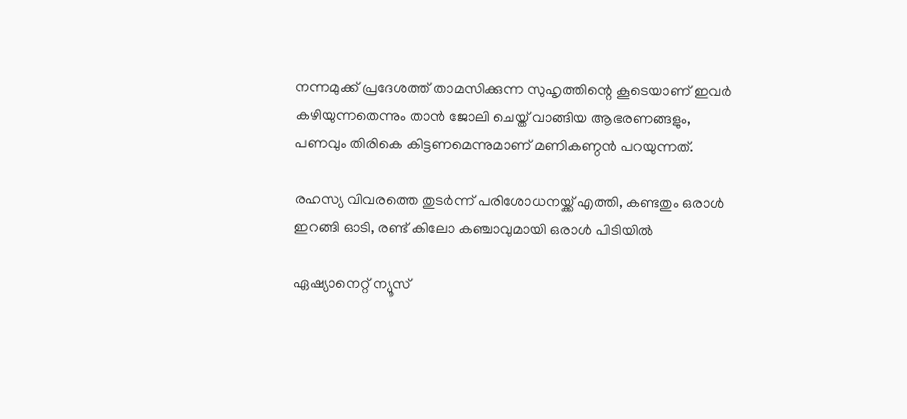നന്നമുക്ക് പ്രദേശത്ത് താമസിക്കുന്ന സുഹൃത്തിന്റെ കൂടെയാണ് ഇവര്‍ കഴിയുന്നതെന്നും താന്‍ ജോലി ചെയ്ത് വാങ്ങിയ ആഭരണങ്ങളും, പണവും തിരികെ കിട്ടണമെന്നുമാണ് മണികണ്ഠന്‍ പറയുന്നത്.

രഹസ്യ വിവരത്തെ തുടര്‍ന്ന് പരിശോധനയ്ക്ക് എത്തി, കണ്ടതും ഒരാൾ ഇറങ്ങി ഓടി, രണ്ട് കിലോ കഞ്ചാവുമായി ഒരാൾ പിടിയിൽ

ഏഷ്യാനെറ്റ് ന്യൂസ്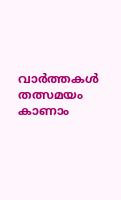വാർത്തകൾ തത്സമയം കാണാം